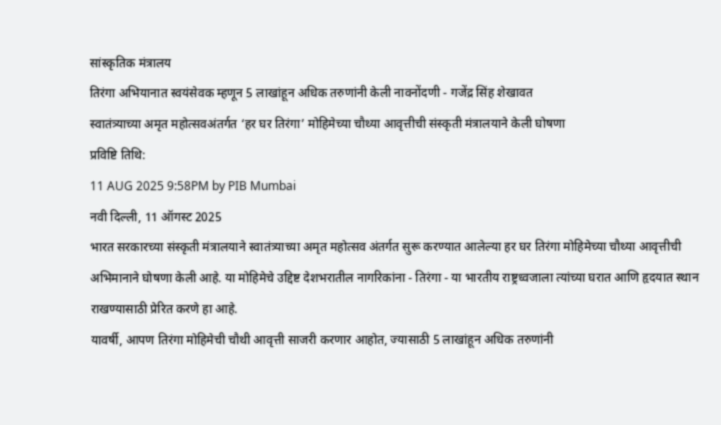सांस्कृतिक मंत्रालय
तिरंगा अभियानात स्वयंसेवक म्हणून 5 लाखांहून अधिक तरुणांनी केली नावनोंदणी - गजेंद्र सिंह शेखावत
स्वातंत्र्याच्या अमृत महोत्सवअंतर्गत ‘हर घर तिरंगा’ मोहिमेच्या चौथ्या आवृत्तीची संस्कृती मंत्रालयाने केली घोषणा
प्रविष्टि तिथि:
11 AUG 2025 9:58PM by PIB Mumbai
नवी दिल्ली, 11 ऑगस्ट 2025
भारत सरकारच्या संस्कृती मंत्रालयाने स्वातंत्र्याच्या अमृत महोत्सव अंतर्गत सुरू करण्यात आलेल्या हर घर तिरंगा मोहिमेच्या चौथ्या आवृत्तीची अभिमानाने घोषणा केली आहे. या मोहिमेचे उद्दिष्ट देशभरातील नागरिकांना - तिरंगा - या भारतीय राष्ट्रध्वजाला त्यांच्या घरात आणि हृदयात स्थान राखण्यासाठी प्रेरित करणे हा आहे.
यावर्षी, आपण तिरंगा मोहिमेची चौथी आवृत्ती साजरी करणार आहोत, ज्यासाठी 5 लाखांहून अधिक तरुणांनी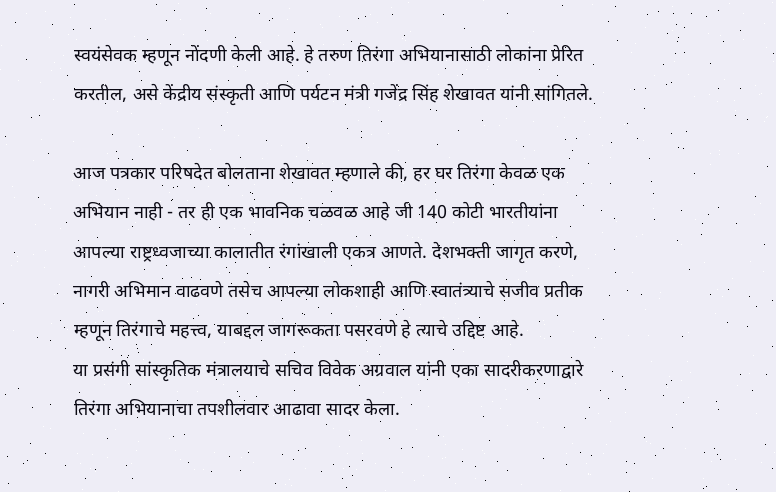स्वयंसेवक म्हणून नोंदणी केली आहे. हे तरुण तिरंगा अभियानासाठी लोकांना प्रेरित करतील, असे केंद्रीय संस्कृती आणि पर्यटन मंत्री गजेंद्र सिंह शेखावत यांनी सांगितले.

आज पत्रकार परिषदेत बोलताना शेखावत म्हणाले की, हर घर तिरंगा केवळ एक अभियान नाही - तर ही एक भावनिक चळवळ आहे जी 140 कोटी भारतीयांना आपल्या राष्ट्रध्वजाच्या कालातीत रंगांखाली एकत्र आणते. देशभक्ती जागृत करणे, नागरी अभिमान वाढवणे तसेच आपल्या लोकशाही आणि स्वातंत्र्याचे सजीव प्रतीक म्हणून तिरंगाचे महत्त्व, याबद्दल जागरूकता पसरवणे हे त्याचे उद्दिष्ट आहे.
या प्रसंगी सांस्कृतिक मंत्रालयाचे सचिव विवेक अग्रवाल यांनी एका सादरीकरणाद्वारे तिरंगा अभियानाचा तपशीलवार आढावा सादर केला.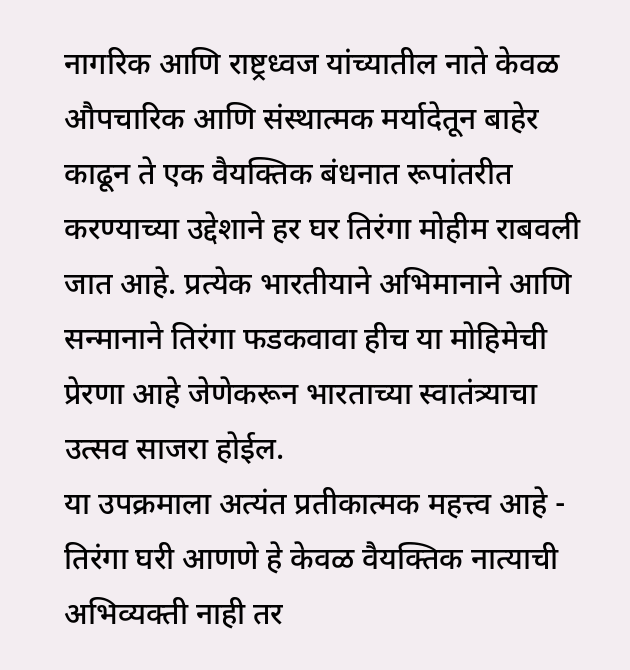नागरिक आणि राष्ट्रध्वज यांच्यातील नाते केवळ औपचारिक आणि संस्थात्मक मर्यादेतून बाहेर काढून ते एक वैयक्तिक बंधनात रूपांतरीत करण्याच्या उद्देशाने हर घर तिरंगा मोहीम राबवली जात आहे. प्रत्येक भारतीयाने अभिमानाने आणि सन्मानाने तिरंगा फडकवावा हीच या मोहिमेची प्रेरणा आहे जेणेकरून भारताच्या स्वातंत्र्याचा उत्सव साजरा होईल.
या उपक्रमाला अत्यंत प्रतीकात्मक महत्त्व आहे - तिरंगा घरी आणणे हे केवळ वैयक्तिक नात्याची अभिव्यक्ती नाही तर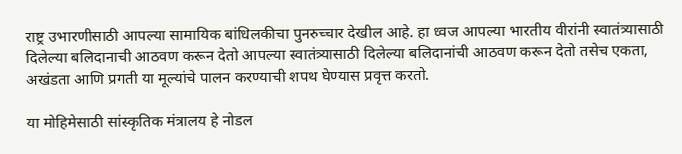राष्ट्र उभारणीसाठी आपल्या सामायिक बांधिलकीचा पुनरुच्चार देखील आहे. हा ध्वज आपल्या भारतीय वीरांनी स्वातंत्र्यासाठी दिलेल्या बलिदानाची आठवण करून देतो आपल्या स्वातंत्र्यासाठी दिलेल्या बलिदानांची आठवण करून देतो तसेच एकता, अखंडता आणि प्रगती या मूल्यांचे पालन करण्याची शपथ घेण्यास प्रवृत्त करतो.

या मोहिमेसाठी सांस्कृतिक मंत्रालय हे नोडल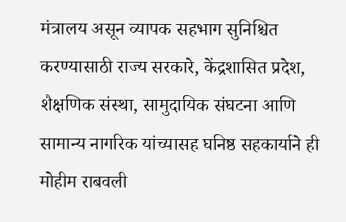मंत्रालय असून व्यापक सहभाग सुनिश्चित करण्यासाठी राज्य सरकारे, केंद्रशासित प्रदेश, शैक्षणिक संस्था, सामुदायिक संघटना आणि सामान्य नागरिक यांच्यासह घनिष्ठ सहकार्याने ही मोहीम राबवली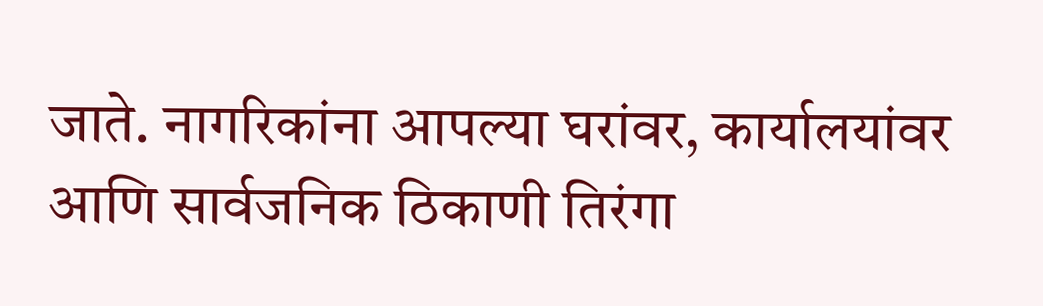जाते. नागरिकांना आपल्या घरांवर, कार्यालयांवर आणि सार्वजनिक ठिकाणी तिरंगा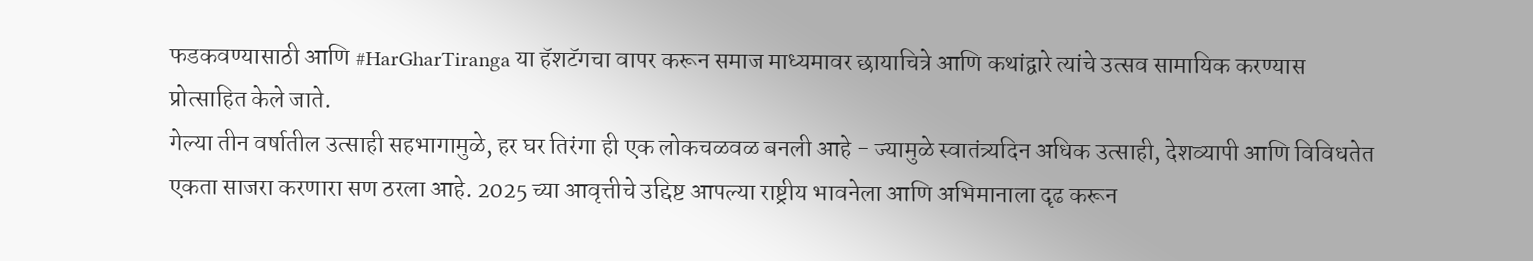फडकवण्यासाठी आणि #HarGharTiranga या हॅशटॅगचा वापर करून समाज माध्यमावर छायाचित्रे आणि कथांद्वारे त्यांचे उत्सव सामायिक करण्यास प्रोत्साहित केले जाते.
गेल्या तीन वर्षातील उत्साही सहभागामुळे, हर घर तिरंगा ही एक लोकचळवळ बनली आहे - ज्यामुळे स्वातंत्र्यदिन अधिक उत्साही, देशव्यापी आणि विविधतेत एकता साजरा करणारा सण ठरला आहे. 2025 च्या आवृत्तीचे उद्दिष्ट आपल्या राष्ट्रीय भावनेला आणि अभिमानाला दृढ करून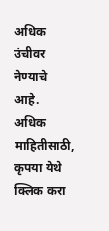अधिक उंचीवर नेण्याचे आहे.
अधिक माहितीसाठी, कृपया येथे क्लिक करा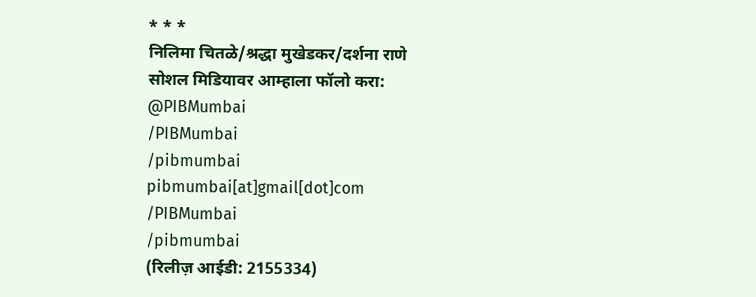* * *
निलिमा चितळे/श्रद्धा मुखेडकर/दर्शना राणे
सोशल मिडियावर आम्हाला फॉलो करा:
@PIBMumbai
/PIBMumbai
/pibmumbai
pibmumbai[at]gmail[dot]com
/PIBMumbai
/pibmumbai
(रिलीज़ आईडी: 2155334)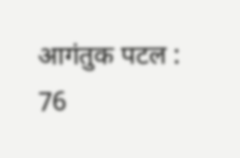आगंतुक पटल : 76